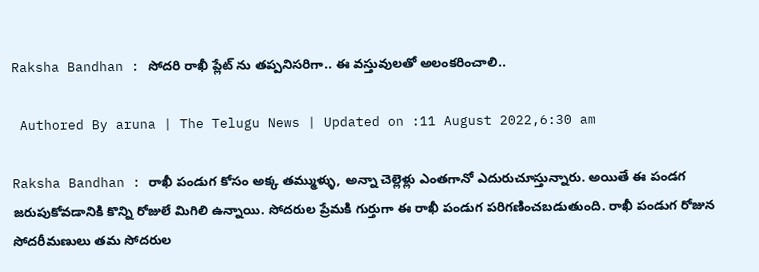Raksha Bandhan : సోదరి రాఖీ ప్లేట్ ను తప్పనిసరిగా.. ఈ వస్తువులతో అలంకరించాలి..

 Authored By aruna | The Telugu News | Updated on :11 August 2022,6:30 am

Raksha Bandhan : రాఖీ పండుగ కోసం అక్క తమ్ముళ్ళు, అన్నా చెల్లెళ్లు ఎంతగానో ఎదురుచూస్తున్నారు. అయితే ఈ పండగ జరుపుకోవడానికి కొన్ని రోజులే మిగిలి ఉన్నాయి. సోదరుల ప్రేమకి గుర్తుగా ఈ రాఖీ పండుగ పరిగణించబడుతుంది. రాఖీ పండుగ రోజున సోదరీమణులు తమ సోదరుల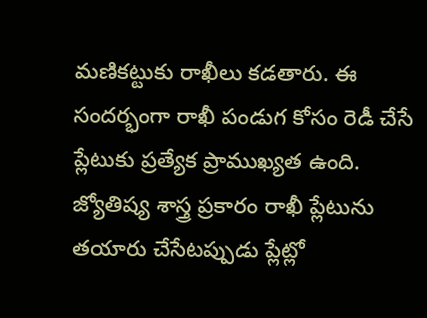మణికట్టుకు రాఖీలు కడతారు. ఈ సందర్భంగా రాఖీ పండుగ కోసం రెడీ చేసే ప్లేటుకు ప్రత్యేక ప్రాముఖ్యత ఉంది. జ్యోతిష్య శాస్త్ర ప్రకారం రాఖీ ప్లేటును తయారు చేసేటప్పుడు ప్లేట్లో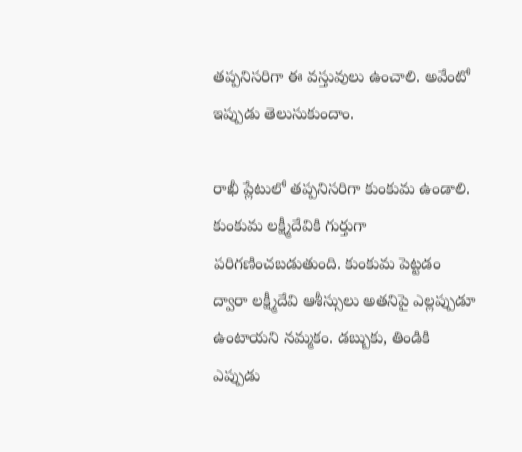తప్పనిసరిగా ఈ వస్తువులు ఉంచాలి. అవేంటో ఇప్పుడు తెలుసుకుందాం.

రాఖీ ప్లేటులో తప్పనిసరిగా కుంకుమ ఉండాలి. కుంకుమ లక్ష్మీదేవికి గుర్తుగా పరిగణించబడుతుంది. కుంకుమ పెట్టడం ద్వారా లక్ష్మీదేవి ఆశీస్సులు అతనిపై ఎల్లప్పుడూ ఉంటాయని నమ్మకం. డబ్బుకు, తిండికి ఎప్పుడు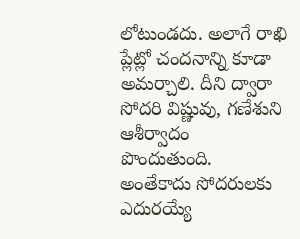లోటుండదు. అలాగే రాఖి ప్లేట్లో చందనాన్ని కూడా అమర్చాలి. దీని ద్వారా సోదరి విష్ణువు, గణేశుని ఆశీర్వాదం పొందుతుంది. అంతేకాదు సోదరులకు ఎదురయ్యే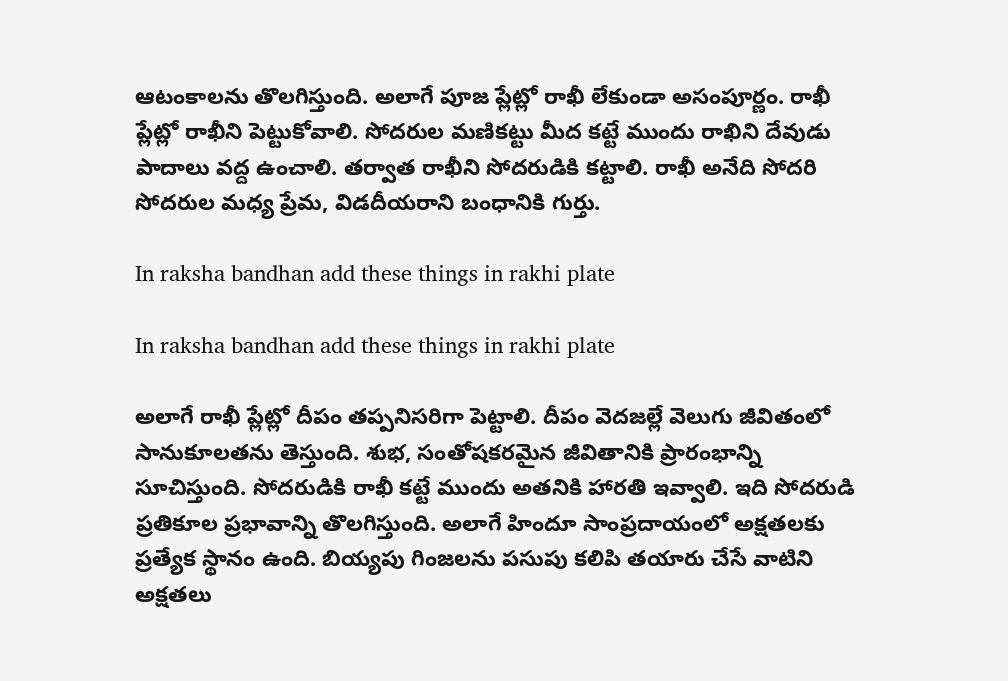ఆటంకాలను తొలగిస్తుంది. అలాగే పూజ ప్లేట్లో రాఖీ లేకుండా అసంపూర్ణం. రాఖీ ప్లేట్లో రాఖీని పెట్టుకోవాలి. సోదరుల మణికట్టు మీద కట్టే ముందు రాఖిని దేవుడు పాదాలు వద్ద ఉంచాలి. తర్వాత రాఖీని సోదరుడికి కట్టాలి. రాఖీ అనేది సోదరి సోదరుల మధ్య ప్రేమ, విడదీయరాని బంధానికి గుర్తు.

In raksha bandhan add these things in rakhi plate

In raksha bandhan add these things in rakhi plate

అలాగే రాఖీ ప్లేట్లో దీపం తప్పనిసరిగా పెట్టాలి. దీపం వెదజల్లే వెలుగు జీవితంలో సానుకూలతను తెస్తుంది. శుభ, సంతోషకరమైన జీవితానికి ప్రారంభాన్ని సూచిస్తుంది. సోదరుడికి రాఖీ కట్టే ముందు అతనికి హారతి ఇవ్వాలి. ఇది సోదరుడి ప్రతికూల ప్రభావాన్ని తొలగిస్తుంది. అలాగే హిందూ సాంప్రదాయంలో అక్షతలకు ప్రత్యేక స్థానం ఉంది. బియ్యపు గింజలను పసుపు కలిపి తయారు చేసే వాటిని అక్షతలు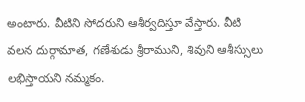అంటారు. వీటిని సోదరుని ఆశీర్వదిస్తూ వేస్తారు. వీటి వలన దుర్గామాత, గణేశుడు శ్రీరాముని, శివుని ఆశీస్సులు లభిస్తాయని నమ్మకం.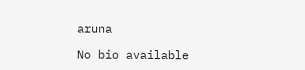aruna

No bio available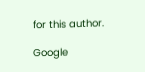for this author.

Google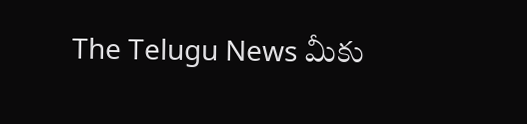The Telugu News మీకు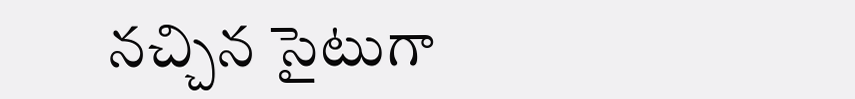నచ్చిన సైటుగా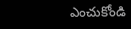ఎంచుకోండి